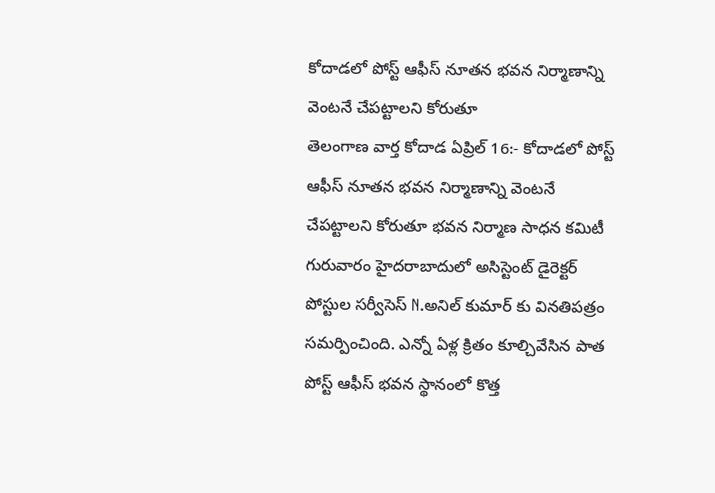కోదాడలో పోస్ట్ ఆఫీస్ నూతన భవన నిర్మాణాన్ని వెంటనే చేపట్టాలని కోరుతూ
తెలంగాణ వార్త కోదాడ ఏప్రిల్ 16:- కోదాడలో పోస్ట్ ఆఫీస్ నూతన భవన నిర్మాణాన్ని వెంటనే చేపట్టాలని కోరుతూ భవన నిర్మాణ సాధన కమిటీ గురువారం హైదరాబాదులో అసిస్టెంట్ డైరెక్టర్ పోస్టుల సర్వీసెస్ N.అనిల్ కుమార్ కు వినతిపత్రం సమర్పించింది. ఎన్నో ఏళ్ల క్రితం కూల్చివేసిన పాత పోస్ట్ ఆఫీస్ భవన స్థానంలో కొత్త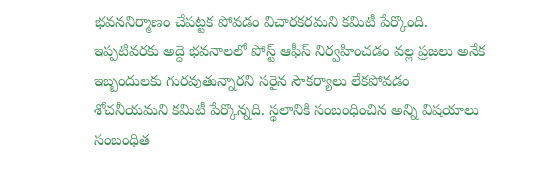భవననిర్మాణం చేపట్టక పోవడం విచారకరమని కమిటీ పేర్కొంది. ఇప్పటివరకు అద్దె భవనాలలో పోస్ట్ ఆఫీస్ నిర్వహించడం వల్ల ప్రజలు అనేక ఇబ్బందులకు గురవుతున్నారని సరైన సౌకర్యాలు లేకపోవడం శోచనీయమని కమిటీ పేర్కొన్నది. స్థలానికి సంబంధించిన అన్ని విషయాలు సంబంధిత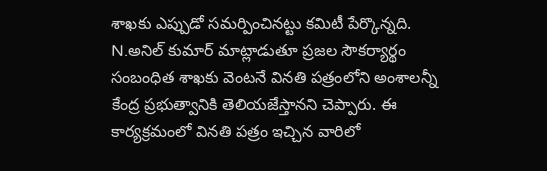శాఖకు ఎప్పుడో సమర్పించినట్టు కమిటీ పేర్కొన్నది. N.అనిల్ కుమార్ మాట్లాడుతూ ప్రజల సౌకర్యార్థం సంబంధిత శాఖకు వెంటనే వినతి పత్రంలోని అంశాలన్నీ కేంద్ర ప్రభుత్వానికి తెలియజేస్తానని చెప్పారు. ఈ కార్యక్రమంలో వినతి పత్రం ఇచ్చిన వారిలో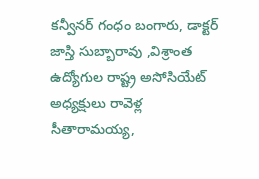కన్వీనర్ గంధం బంగారు, డాక్టర్ జాస్తి సుబ్బారావు ,విశ్రాంత ఉద్యోగుల రాష్ట్ర అసోసియేట్ అధ్యక్షులు రావెళ్ల సీతారామయ్య,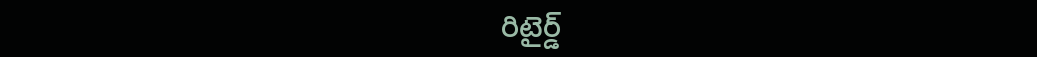రిటైర్డ్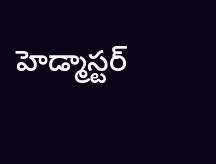హెడ్మాస్టర్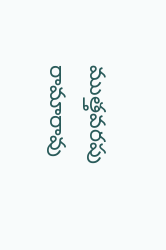ముత్తవరపు రామారావు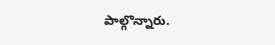పాల్గొన్నారు.